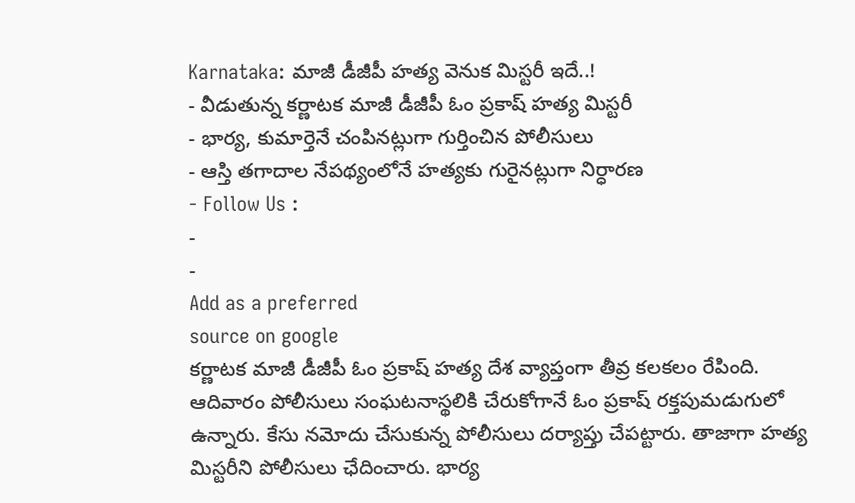Karnataka: మాజీ డీజీపీ హత్య వెనుక మిస్టరీ ఇదే..!
- వీడుతున్న కర్ణాటక మాజీ డీజీపీ ఓం ప్రకాష్ హత్య మిస్టరీ
- భార్య, కుమార్తెనే చంపినట్లుగా గుర్తించిన పోలీసులు
- ఆస్తి తగాదాల నేపథ్యంలోనే హత్యకు గురైనట్లుగా నిర్ధారణ
- Follow Us :
-
-
Add as a preferred
source on google
కర్ణాటక మాజీ డీజీపీ ఓం ప్రకాష్ హత్య దేశ వ్యాప్తంగా తీవ్ర కలకలం రేపింది. ఆదివారం పోలీసులు సంఘటనాస్థలికి చేరుకోగానే ఓం ప్రకాష్ రక్తపుమడుగులో ఉన్నారు. కేసు నమోదు చేసుకున్న పోలీసులు దర్యాప్తు చేపట్టారు. తాజాగా హత్య మిస్టరీని పోలీసులు ఛేదించారు. భార్య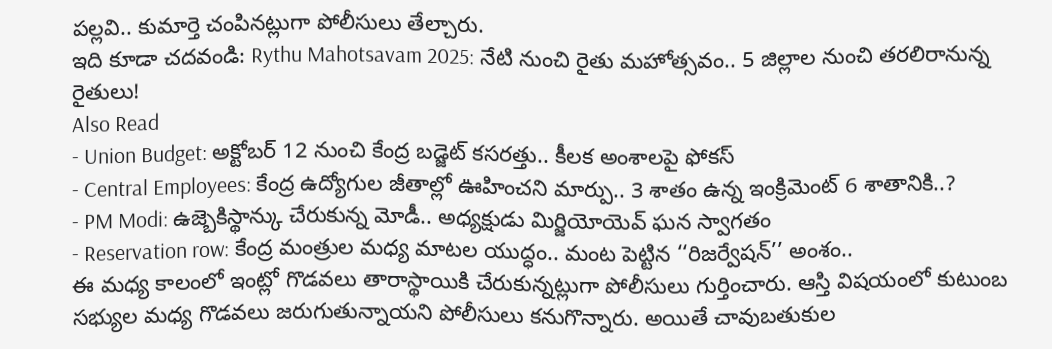పల్లవి.. కుమార్తె చంపినట్లుగా పోలీసులు తేల్చారు.
ఇది కూడా చదవండి: Rythu Mahotsavam 2025: నేటి నుంచి రైతు మహోత్సవం.. 5 జిల్లాల నుంచి తరలిరానున్న రైతులు!
Also Read
- Union Budget: అక్టోబర్ 12 నుంచి కేంద్ర బడ్జెట్ కసరత్తు.. కీలక అంశాలపై ఫోకస్
- Central Employees: కేంద్ర ఉద్యోగుల జీతాల్లో ఊహించని మార్పు.. 3 శాతం ఉన్న ఇంక్రిమెంట్ 6 శాతానికి..?
- PM Modi: ఉజ్బెకిస్థాన్కు చేరుకున్న మోడీ.. అధ్యక్షుడు మిర్జియోయెవ్ ఘన స్వాగతం
- Reservation row: కేంద్ర మంత్రుల మధ్య మాటల యుద్ధం.. మంట పెట్టిన ‘‘రిజర్వేషన్’’ అంశం..
ఈ మధ్య కాలంలో ఇంట్లో గొడవలు తారాస్థాయికి చేరుకున్నట్లుగా పోలీసులు గుర్తించారు. ఆస్తి విషయంలో కుటుంబ సభ్యుల మధ్య గొడవలు జరుగుతున్నాయని పోలీసులు కనుగొన్నారు. అయితే చావుబతుకుల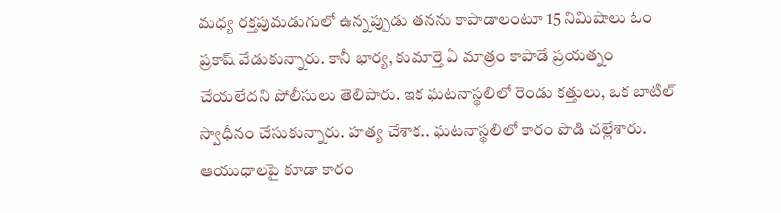మధ్య రక్తపుమడుగులో ఉన్నప్పుడు తనను కాపాడాలంటూ 15 నిమిషాలు ఓం ప్రకాష్ వేడుకున్నారు. కానీ భార్య, కుమార్తె ఏ మాత్రం కాపాడే ప్రయత్నం చేయలేదని పోలీసులు తెలిపారు. ఇక ఘటనాస్థలిలో రెండు కత్తులు, ఒక బాటిల్ స్వాధీనం చేసుకున్నారు. హత్య చేశాక.. ఘటనాస్థలిలో కారం పొడి చల్లేశారు. ఆయుధాలపై కూడా కారం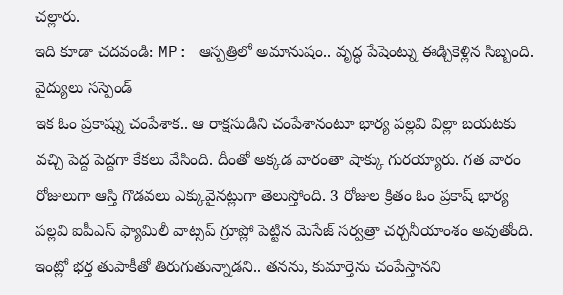చల్లారు.
ఇది కూడా చదవండి: MP: ఆస్పత్రిలో అమానుషం.. వృద్ధ పేషెంట్ను ఈడ్చికెళ్లిన సిబ్బంది. వైద్యులు సస్పెండ్
ఇక ఓం ప్రకాష్ను చంపేశాక.. ఆ రాక్షసుడిని చంపేశానంటూ భార్య పల్లవి విల్లా బయటకు వచ్చి పెద్ద పెద్దగా కేకలు వేసింది. దీంతో అక్కడ వారంతా షాక్కు గురయ్యారు. గత వారం రోజులుగా ఆస్తి గొడవలు ఎక్కువైనట్లుగా తెలుస్తోంది. 3 రోజుల క్రితం ఓం ప్రకాష్ భార్య పల్లవి ఐపీఎస్ ఫ్యామిలీ వాట్సప్ గ్రూప్లో పెట్టిన మెసేజ్ సర్వత్రా చర్చనీయాంశం అవుతోంది. ఇంట్లో భర్త తుపాకీతో తిరుగుతున్నాడని.. తనను, కుమార్తెను చంపేస్తానని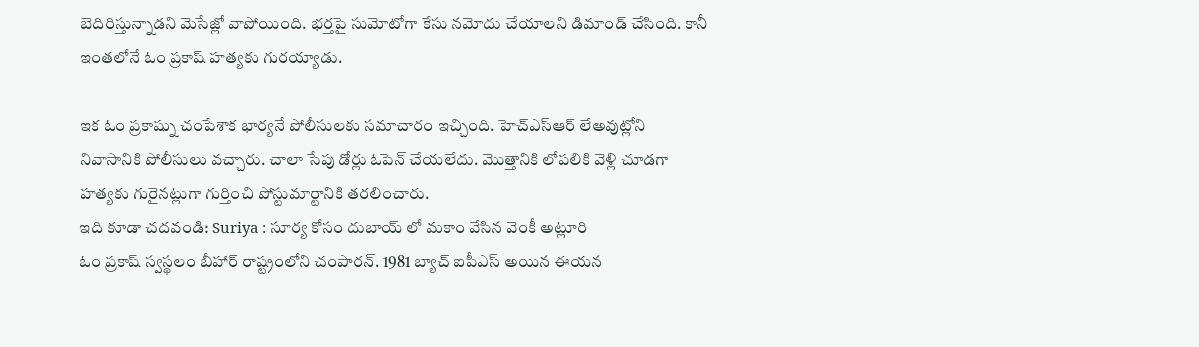బెదిరిస్తున్నాడని మెసేజ్లో వాపోయింది. భర్తపై సుమోటోగా కేసు నమోదు చేయాలని డిమాండ్ చేసింది. కానీ ఇంతలోనే ఓం ప్రకాష్ హత్యకు గురయ్యాడు.

ఇక ఓం ప్రకాష్ను చంపేశాక భార్యనే పోలీసులకు సమాచారం ఇచ్చింది. హెచ్ఎస్ఆర్ లేఅవుట్లోని నివాసానికి పోలీసులు వచ్చారు. చాలా సేపు డోర్లు ఓపెన్ చేయలేదు. మొత్తానికి లోపలికి వెళ్లి చూడగా హత్యకు గురైనట్లుగా గుర్తించి పోస్టుమార్టానికి తరలించారు.
ఇది కూడా చదవండి: Suriya : సూర్య కోసం దుబాయ్ లో మకాం వేసిన వెంకీ అట్లూరి
ఓం ప్రకాష్ స్వస్థలం బీహార్ రాష్ట్రంలోని చంపారన్. 1981 బ్యాచ్ ఐపీఎస్ అయిన ఈయన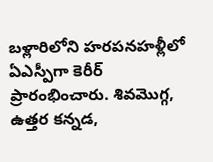బళ్లారిలోని హరపనహళ్లీలో ఏఎస్పీగా కెరీర్ ప్రారంభించారు. శివమొగ్గ, ఉత్తర కన్నడ,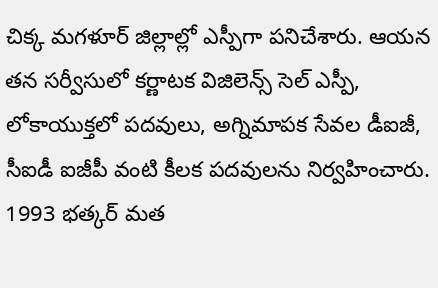చిక్క మగళూర్ జిల్లాల్లో ఎస్పీగా పనిచేశారు. ఆయన తన సర్వీసులో కర్ణాటక విజిలెన్స్ సెల్ ఎస్పీ, లోకాయుక్తలో పదవులు, అగ్నిమాపక సేవల డీఐజీ, సీఐడీ ఐజీపీ వంటి కీలక పదవులను నిర్వహించారు. 1993 భత్కర్ మత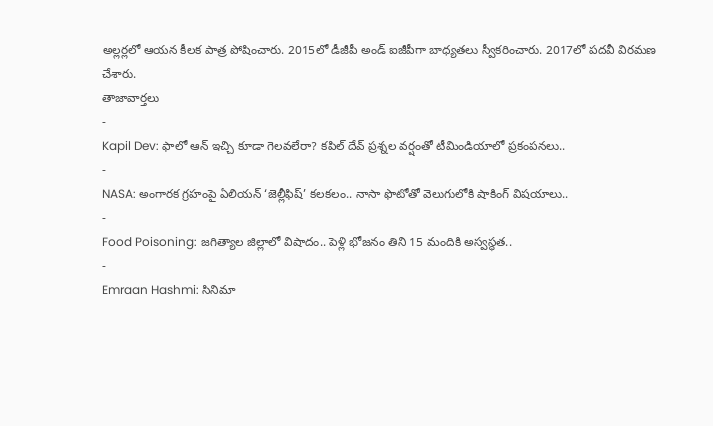అల్లర్లలో ఆయన కీలక పాత్ర పోషించారు. 2015లో డీజీపీ అండ్ ఐజీపీగా బాధ్యతలు స్వీకరించారు. 2017లో పదవీ విరమణ చేశారు.
తాజావార్తలు
-
Kapil Dev: ఫాలో ఆన్ ఇచ్చి కూడా గెలవలేరా? కపిల్ దేవ్ ప్రశ్నల వర్షంతో టీమిండియాలో ప్రకంపనలు..
-
NASA: అంగారక గ్రహంపై ఏలియన్ ‘జెల్లీఫిష్’ కలకలం.. నాసా ఫొటోతో వెలుగులోకి షాకింగ్ విషయాలు..
-
Food Poisoning: జగిత్యాల జిల్లాలో విషాదం.. పెళ్లి భోజనం తిని 15 మందికి అస్వస్థత..
-
Emraan Hashmi: సినిమా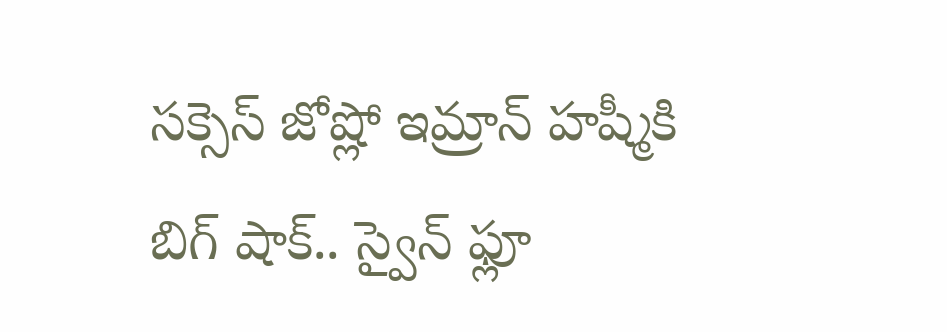సక్సెస్ జోష్లో ఇమ్రాన్ హష్మీకి బిగ్ షాక్.. స్వైన్ ఫ్లూ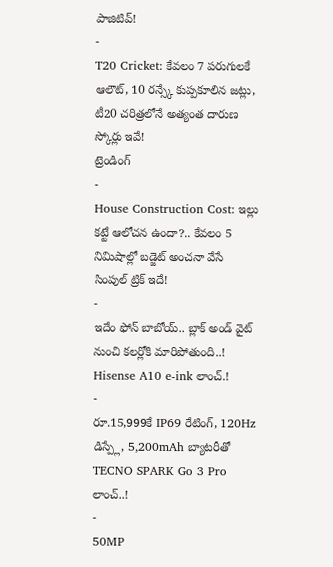పాజిటివ్!
-
T20 Cricket: కేవలం 7 పరుగులకే ఆలౌట్, 10 రన్స్కే కుప్పకూలిన జట్లు, టీ20 చరిత్రలోనే అత్యంత దారుణ స్కోర్లు ఇవే!
ట్రెండింగ్
-
House Construction Cost: ఇల్లు కట్టే ఆలోచన ఉందా?.. కేవలం 5 నిమిషాల్లో బడ్జెట్ అంచనా వేసే సింపుల్ ట్రిక్ ఇదే!
-
ఇదేం ఫోన్ బాబోయ్.. బ్లాక్ అండ్ వైట్ నుంచి కలర్లోకి మారిపోతుంది..! Hisense A10 e-ink లాంచ్.!
-
రూ.15,999కే IP69 రేటింగ్, 120Hz డిస్ప్లే, 5,200mAh బ్యాటరీతో TECNO SPARK Go 3 Pro లాంచ్..!
-
50MP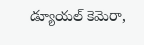డ్యూయల్ కెమెరా,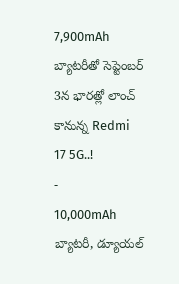7,900mAh బ్యాటరీతో సెప్టెంబర్ 3న భారత్లో లాంచ్ కానున్న Redmi 17 5G..!
-
10,000mAh బ్యాటరీ, డ్యూయల్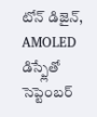టోన్ డిజైన్, AMOLED డిస్ప్లేతో సెప్టెంబర్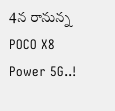4న రానున్న POCO X8 Power 5G..!